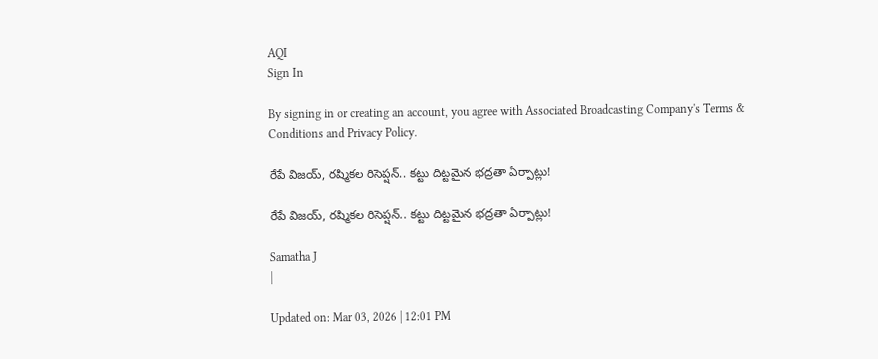AQI
Sign In

By signing in or creating an account, you agree with Associated Broadcasting Company's Terms & Conditions and Privacy Policy.

రేపే విజయ్, రష్మికల రిసెప్షన్.. కట్టు దిట్టమైన భద్రతా ఏర్పాట్లు!

రేపే విజయ్, రష్మికల రిసెప్షన్.. కట్టు దిట్టమైన భద్రతా ఏర్పాట్లు!

Samatha J
|

Updated on: Mar 03, 2026 | 12:01 PM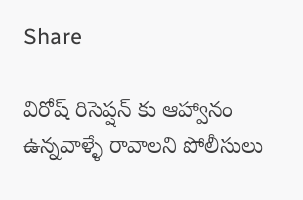Share

విరోష్ రిసెప్షన్ కు ఆహ్వానం ఉన్నవాళ్ళే రావాలని పోలీసులు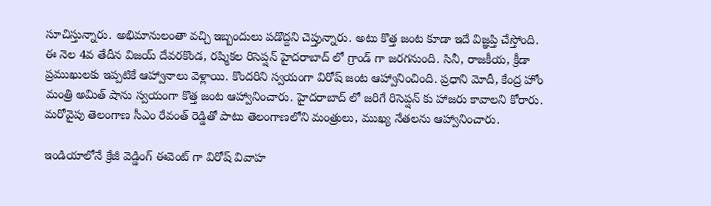సూచిస్తున్నారు. అభిమానులంతా వచ్చి ఇబ్బందులు పడొద్దని చెప్తున్నారు. అటు కొత్త జంట కూడా ఇదే విజ్ఞప్తి చేస్తోంది. ఈ నెల 4వ తేదీన విజయ్ దేవరకొండ, రష్మికల రిసెప్షన్ హైదరాబాద్ లో గ్రాండ్ గా జరగనుంది. సినీ, రాజకీయ, క్రీడా ప్రముఖులకు ఇప్పటికే ఆహ్వానాలు వెళ్లాయి. కొందరిని స్వయంగా విరోష్ జంట ఆహ్వానించింది. ప్రధాని మోదీ, కేంద్ర హోం మంత్రి అమిత్ షాను స్వయంగా కొత్త జంట ఆహ్వానించారు. హైదరాబాద్ లో జరిగే రిసెప్షన్ కు హాజరు కావాలని కోరారు. మరోవైపు తెలంగాణ సీఎం రేవంత్ రెడ్డితో పాటు తెలంగాణలోని మంత్రులు, ముఖ్య నేతలను ఆహ్వానించారు.

ఇండియాలోనే క్రేజీ వెడ్డింగ్ ఈవెంట్ గా విరోష్ వివాహ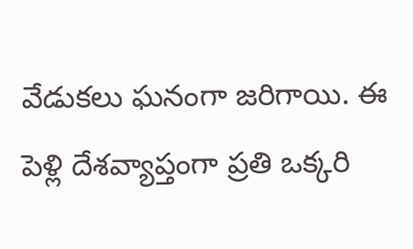వేడుకలు ఘనంగా జరిగాయి. ఈ పెళ్లి దేశవ్యాప్తంగా ప్రతి ఒక్కరి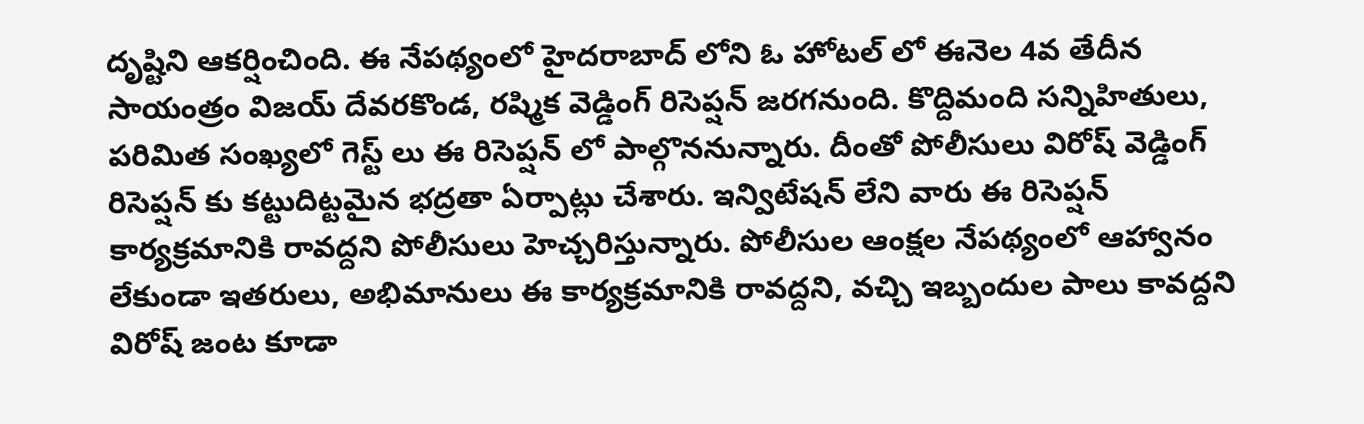దృష్టిని ఆకర్షించింది. ఈ నేపథ్యంలో హైదరాబాద్ లోని ఓ హోటల్ లో ఈనెల 4వ తేదీన సాయంత్రం విజయ్ దేవరకొండ, రష్మిక వెడ్డింగ్ రిసెప్షన్ జరగనుంది. కొద్దిమంది సన్నిహితులు, పరిమిత సంఖ్యలో గెస్ట్ లు ఈ రిసెప్షన్ లో పాల్గొననున్నారు. దీంతో పోలీసులు విరోష్ వెడ్డింగ్ రిసెప్షన్ కు కట్టుదిట్టమైన భద్రతా ఏర్పాట్లు చేశారు. ఇన్విటేషన్ లేని వారు ఈ రిసెప్షన్ కార్యక్రమానికి రావద్దని పోలీసులు హెచ్చరిస్తున్నారు. పోలీసుల ఆంక్షల నేపథ్యంలో ఆహ్వానం లేకుండా ఇతరులు, అభిమానులు ఈ కార్యక్రమానికి రావద్దని, వచ్చి ఇబ్బందుల పాలు కావద్దని విరోష్ జంట కూడా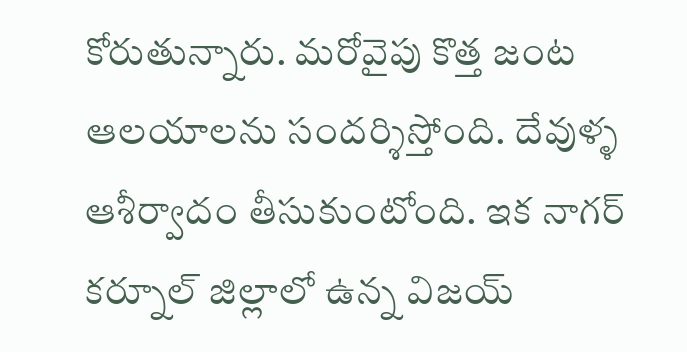కోరుతున్నారు. మరోవైపు కొత్త జంట ఆలయాలను సందర్శిస్తోంది. దేవుళ్ళ ఆశీర్వాదం తీసుకుంటోంది. ఇక నాగర్ కర్నూల్ జిల్లాలో ఉన్న విజయ్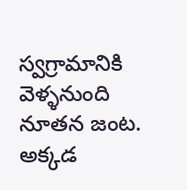స్వగ్రామానికి వెళ్ళనుంది నూతన జంట. అక్కడ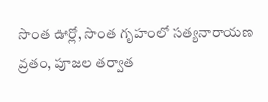సొంత ఊర్లో, సొంత గృహంలో సత్యనారాయణ వ్రతం, పూజల తర్వాత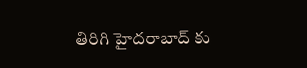తిరిగి హైదరాబాద్ కు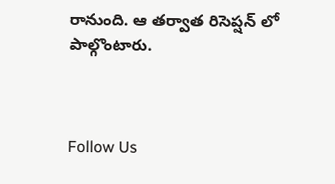రానుంది. ఆ తర్వాత రిసెప్షన్ లో పాల్గొంటారు.



Follow Us